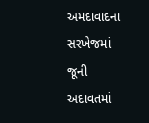અમદાવાદના સરખેજમાં જૂની અદાવતમાં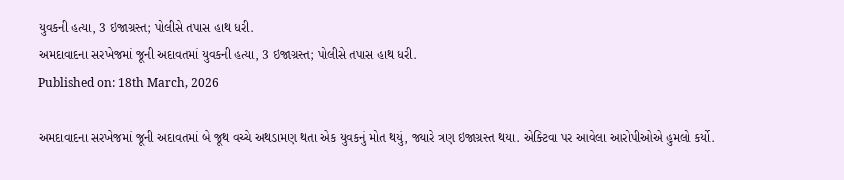યુવકની હત્યા, 3 ઇજાગ્રસ્ત; પોલીસે તપાસ હાથ ધરી.
અમદાવાદના સરખેજમાં જૂની અદાવતમાં યુવકની હત્યા, 3 ઇજાગ્રસ્ત; પોલીસે તપાસ હાથ ધરી.
Published on: 18th March, 2026

અમદાવાદના સરખેજમાં જૂની અદાવતમાં બે જૂથ વચ્ચે અથડામણ થતા એક યુવકનું મોત થયું, જ્યારે ત્રણ ઇજાગ્રસ્ત થયા. એક્ટિવા પર આવેલા આરોપીઓએ હુમલો કર્યો.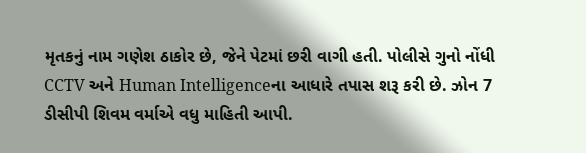મૃતકનું નામ ગણેશ ઠાકોર છે, જેને પેટમાં છરી વાગી હતી. પોલીસે ગુનો નોંધી CCTV અને Human Intelligenceના આધારે તપાસ શરૂ કરી છે. ઝોન 7 ડીસીપી શિવમ વર્માએ વધુ માહિતી આપી.